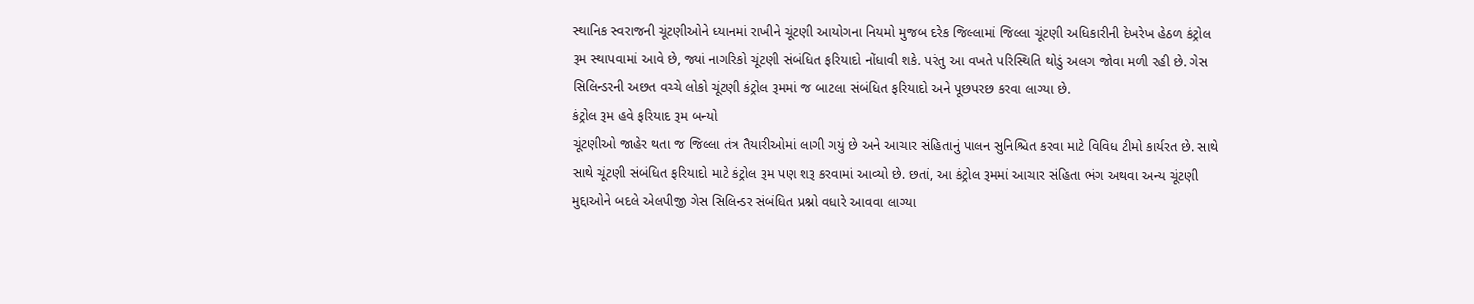સ્થાનિક સ્વરાજની ચૂંટણીઓને ધ્યાનમાં રાખીને ચૂંટણી આયોગના નિયમો મુજબ દરેક જિલ્લામાં જિલ્લા ચૂંટણી અધિકારીની દેખરેખ હેઠળ કંટ્રોલ રૂમ સ્થાપવામાં આવે છે, જ્યાં નાગરિકો ચૂંટણી સંબંધિત ફરિયાદો નોંધાવી શકે. પરંતુ આ વખતે પરિસ્થિતિ થોડું અલગ જોવા મળી રહી છે. ગેસ સિલિન્ડરની અછત વચ્ચે લોકો ચૂંટણી કંટ્રોલ રૂમમાં જ બાટલા સંબંધિત ફરિયાદો અને પૂછપરછ કરવા લાગ્યા છે.
કંટ્રોલ રૂમ હવે ફરિયાદ રૂમ બન્યો
ચૂંટણીઓ જાહેર થતા જ જિલ્લા તંત્ર તૈયારીઓમાં લાગી ગયું છે અને આચાર સંહિતાનું પાલન સુનિશ્ચિત કરવા માટે વિવિધ ટીમો કાર્યરત છે. સાથે સાથે ચૂંટણી સંબંધિત ફરિયાદો માટે કંટ્રોલ રૂમ પણ શરૂ કરવામાં આવ્યો છે. છતાં, આ કંટ્રોલ રૂમમાં આચાર સંહિતા ભંગ અથવા અન્ય ચૂંટણી મુદ્દાઓને બદલે એલપીજી ગેસ સિલિન્ડર સંબંધિત પ્રશ્નો વધારે આવવા લાગ્યા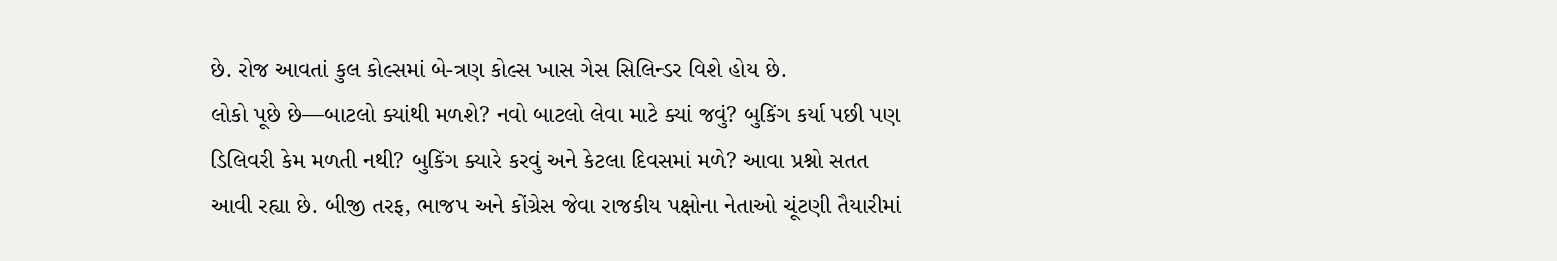છે. રોજ આવતાં કુલ કોલ્સમાં બે-ત્રણ કોલ્સ ખાસ ગેસ સિલિન્ડર વિશે હોય છે.
લોકો પૂછે છે—બાટલો ક્યાંથી મળશે? નવો બાટલો લેવા માટે ક્યાં જવું? બુકિંગ કર્યા પછી પણ ડિલિવરી કેમ મળતી નથી? બુકિંગ ક્યારે કરવું અને કેટલા દિવસમાં મળે? આવા પ્રશ્નો સતત આવી રહ્યા છે. બીજી તરફ, ભાજપ અને કોંગ્રેસ જેવા રાજકીય પક્ષોના નેતાઓ ચૂંટણી તૈયારીમાં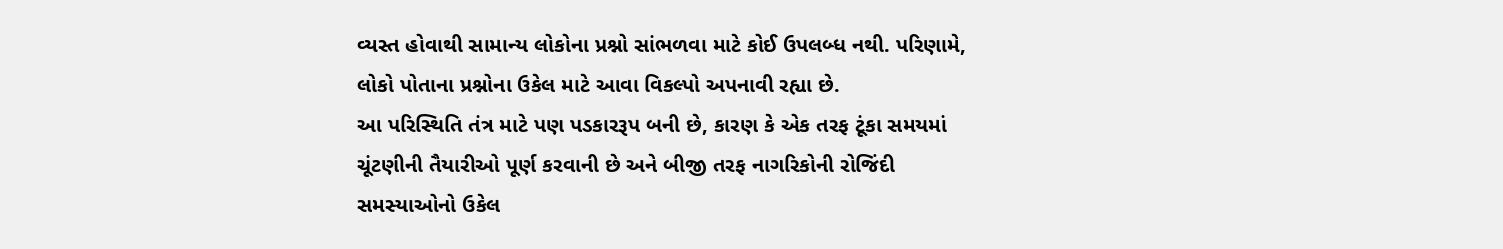વ્યસ્ત હોવાથી સામાન્ય લોકોના પ્રશ્નો સાંભળવા માટે કોઈ ઉપલબ્ધ નથી. પરિણામે, લોકો પોતાના પ્રશ્નોના ઉકેલ માટે આવા વિકલ્પો અપનાવી રહ્યા છે.
આ પરિસ્થિતિ તંત્ર માટે પણ પડકારરૂપ બની છે, કારણ કે એક તરફ ટૂંકા સમયમાં ચૂંટણીની તૈયારીઓ પૂર્ણ કરવાની છે અને બીજી તરફ નાગરિકોની રોજિંદી સમસ્યાઓનો ઉકેલ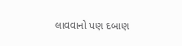લાવવાનો પણ દબાણ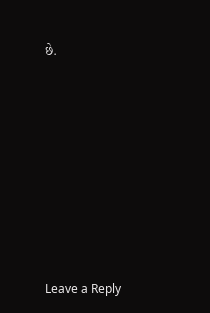છે.













Leave a Reply